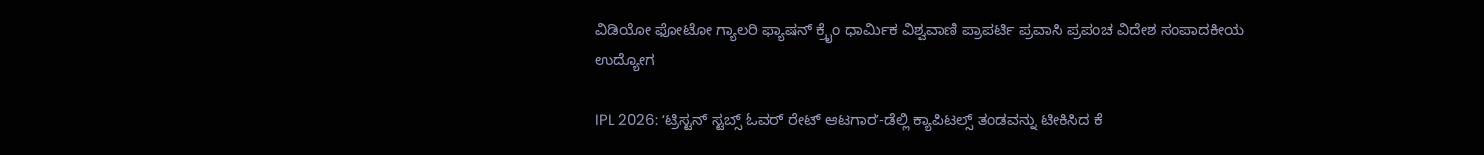ವಿಡಿಯೋ ಫೋಟೋ ಗ್ಯಾಲರಿ ಫ್ಯಾಷನ್ ಕ್ರೈಂ ಧಾರ್ಮಿಕ ವಿಶ್ವವಾಣಿ ಪ್ರಾಪರ್ಟಿ ಪ್ರವಾಸಿ ಪ್ರಪಂಚ ವಿದೇಶ ಸಂಪಾದಕೀಯ ಉದ್ಯೋಗ

IPL 2026: ʻಟ್ರಿಸ್ಟನ್‌ ಸ್ಟಬ್ಸ್‌ ಓವರ್‌ ರೇಟ್‌ ಆಟಗಾರʼ-ಡೆಲ್ಲಿ ಕ್ಯಾಪಿಟಲ್ಸ್‌ ತಂಡವನ್ನು ಟೀಕಿಸಿದ ಕೆ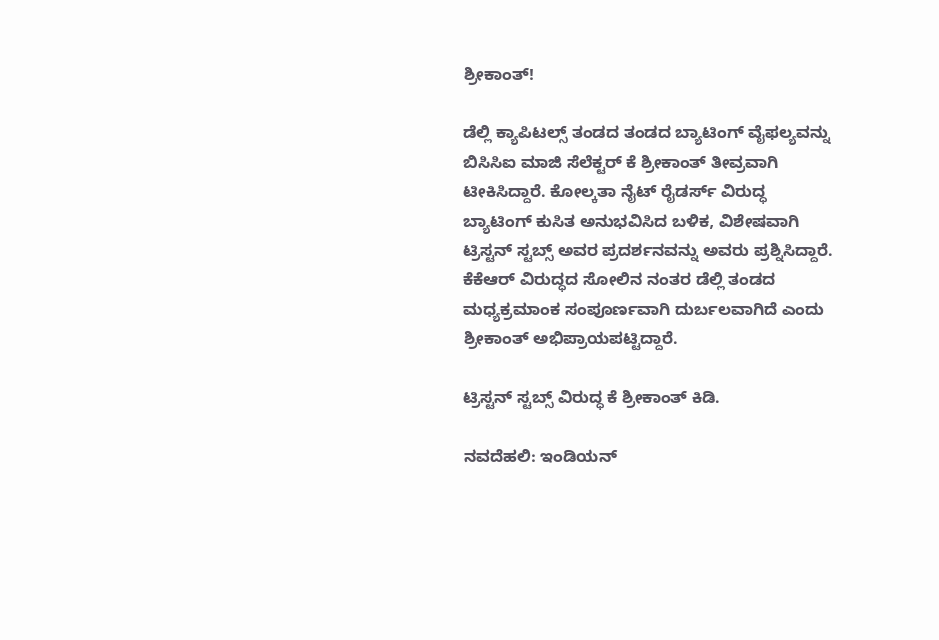ಶ್ರೀಕಾಂತ್‌!

ಡೆಲ್ಲಿ ಕ್ಯಾಪಿಟಲ್ಸ್‌ ತಂಡದ ತಂಡದ ಬ್ಯಾಟಿಂಗ್ ವೈಫಲ್ಯವನ್ನು ಬಿಸಿಸಿಐ ಮಾಜಿ ಸೆಲೆಕ್ಟರ್‌ ಕೆ ಶ್ರೀಕಾಂತ್‌ ತೀವ್ರವಾಗಿ ಟೀಕಿಸಿದ್ದಾರೆ. ಕೋಲ್ಕತಾ ನೈಟ್‌ ರೈಡರ್ಸ್‌ ವಿರುದ್ಧ ಬ್ಯಾಟಿಂಗ್ ಕುಸಿತ ಅನುಭವಿಸಿದ ಬಳಿಕ, ವಿಶೇಷವಾಗಿ ಟ್ರಿಸ್ಟನ್‌ ಸ್ಟಬ್ಸ್ ಅವರ ಪ್ರದರ್ಶನವನ್ನು ಅವರು ಪ್ರಶ್ನಿಸಿದ್ದಾರೆ. ಕೆಕೆಆರ್ ವಿರುದ್ಧದ ಸೋಲಿನ ನಂತರ ಡೆಲ್ಲಿ ತಂಡದ ಮಧ್ಯಕ್ರಮಾಂಕ ಸಂಪೂರ್ಣವಾಗಿ ದುರ್ಬಲವಾಗಿದೆ ಎಂದು ಶ್ರೀಕಾಂತ್ ಅಭಿಪ್ರಾಯಪಟ್ಟಿದ್ದಾರೆ.

ಟ್ರಿಸ್ಟನ್‌ ಸ್ಟಬ್ಸ್‌ ವಿರುದ್ಧ ಕೆ ಶ್ರೀಕಾಂತ್‌ ಕಿಡಿ.

ನವದೆಹಲಿ: ಇಂಡಿಯನ್‌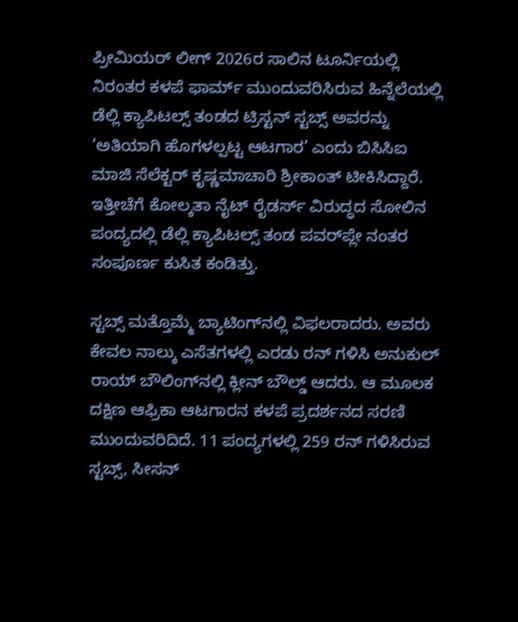ಪ್ರೀಮಿಯರ್‌ ಲೀಗ್‌ 2026ರ ಸಾಲಿನ ಟೂರ್ನಿಯಲ್ಲಿ ನಿರಂತರ ಕಳಪೆ ಫಾರ್ಮ್ ಮುಂದುವರಿಸಿರುವ ಹಿನ್ನೆಲೆಯಲ್ಲಿ ಡೆಲ್ಲಿ ಕ್ಯಾಪಿಟಲ್ಸ್‌ ತಂಡದ ಟ್ರಿಸ್ಟನ್‌ ಸ್ಟಬ್ಸ್‌ ಅವರನ್ನು ‘ಅತಿಯಾಗಿ ಹೊಗಳಲ್ಪಟ್ಟ ಆಟಗಾರ’ ಎಂದು ಬಿಸಿಸಿಐ ಮಾಜಿ ಸೆಲೆಕ್ಟರ್‌ ಕೃಷ್ಣಮಾಚಾರಿ ಶ್ರೀಕಾಂತ್‌ ಟೀಕಿಸಿದ್ದಾರೆ. ಇತ್ತೀಚೆಗೆ ಕೋಲ್ಕತಾ ನೈಟ್‌ ರೈಡರ್ಸ್‌ ವಿರುದ್ಧದ ಸೋಲಿನ ಪಂದ್ಯದಲ್ಲಿ ಡೆಲ್ಲಿ ಕ್ಯಾಪಿಟಲ್ಸ್‌ ತಂಡ ಪವರ್‌ಪ್ಲೇ ನಂತರ ಸಂಪೂರ್ಣ ಕುಸಿತ ಕಂಡಿತ್ತು.

ಸ್ಟಬ್ಸ್ ಮತ್ತೊಮ್ಮೆ ಬ್ಯಾಟಿಂಗ್‌ನಲ್ಲಿ ವಿಫಲರಾದರು. ಅವರು ಕೇವಲ ನಾಲ್ಕು ಎಸೆತಗಳಲ್ಲಿ ಎರಡು ರನ್ ಗಳಿಸಿ ಅನುಕುಲ್ ರಾಯ್ ಬೌಲಿಂಗ್‌ನಲ್ಲಿ ಕ್ಲೀನ್ ಬೌಲ್ಡ್ ಆದರು. ಆ ಮೂಲಕ ದಕ್ಷಿಣ ಆಫ್ರಿಕಾ ಆಟಗಾರನ ಕಳಪೆ ಪ್ರದರ್ಶನದ ಸರಣಿ ಮುಂದುವರಿದಿದೆ. 11 ಪಂದ್ಯಗಳಲ್ಲಿ 259 ರನ್ ಗಳಿಸಿರುವ ಸ್ಟಬ್ಸ್, ಸೀಸನ್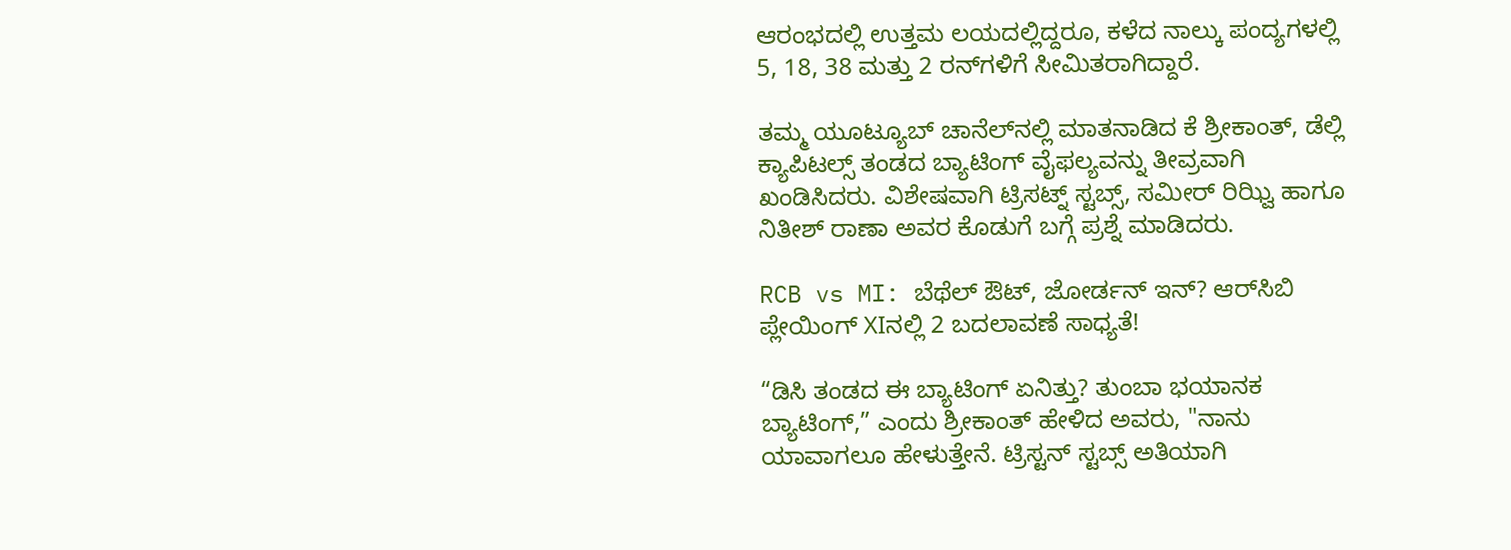ಆರಂಭದಲ್ಲಿ ಉತ್ತಮ ಲಯದಲ್ಲಿದ್ದರೂ, ಕಳೆದ ನಾಲ್ಕು ಪಂದ್ಯಗಳಲ್ಲಿ 5, 18, 38 ಮತ್ತು 2 ರನ್‌ಗಳಿಗೆ ಸೀಮಿತರಾಗಿದ್ದಾರೆ.

ತಮ್ಮ ಯೂಟ್ಯೂಬ್ ಚಾನೆಲ್‌ನಲ್ಲಿ ಮಾತನಾಡಿದ ಕೆ ಶ್ರೀಕಾಂತ್‌, ಡೆಲ್ಲಿ ಕ್ಯಾಪಿಟಲ್ಸ್‌ ತಂಡದ ಬ್ಯಾಟಿಂಗ್ ವೈಫಲ್ಯವನ್ನು ತೀವ್ರವಾಗಿ ಖಂಡಿಸಿದರು. ವಿಶೇಷವಾಗಿ ಟ್ರಿಸಟ್ನ್‌ ಸ್ಟಬ್ಸ್‌, ಸಮೀರ್‌ ರಿಝ್ವಿ ಹಾಗೂ ನಿತೀಶ್‌ ರಾಣಾ ಅವರ ಕೊಡುಗೆ ಬಗ್ಗೆ ಪ್ರಶ್ನೆ ಮಾಡಿದರು.

RCB vs MI: ಬೆಥೆಲ್‌ ಔಟ್‌, ಜೋರ್ಡನ್‌ ಇನ್? ಆರ್‌ಸಿಬಿ ಪ್ಲೇಯಿಂಗ್‌ XIನಲ್ಲಿ 2 ಬದಲಾವಣೆ ಸಾಧ್ಯತೆ!

“ಡಿಸಿ ತಂಡದ ಈ ಬ್ಯಾಟಿಂಗ್ ಏನಿತ್ತು? ತುಂಬಾ ಭಯಾನಕ ಬ್ಯಾಟಿಂಗ್,” ಎಂದು ಶ್ರೀಕಾಂತ್ ಹೇಳಿದ ಅವರು, "ನಾನು ಯಾವಾಗಲೂ ಹೇಳುತ್ತೇನೆ. ಟ್ರಿಸ್ಟನ್ ಸ್ಟಬ್ಸ್ ಅತಿಯಾಗಿ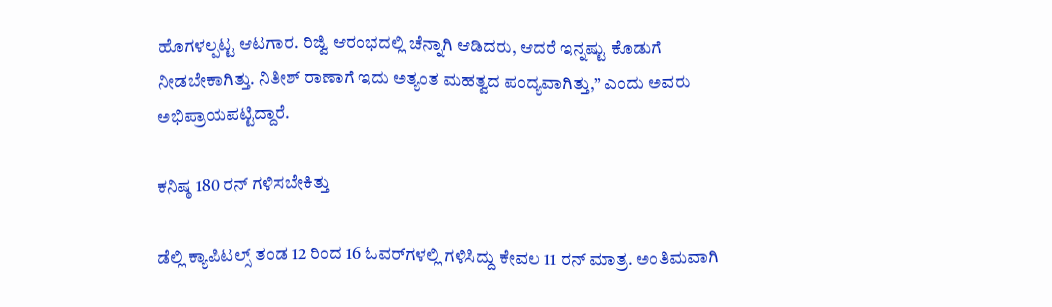ಹೊಗಳಲ್ಪಟ್ಟ ಆಟಗಾರ. ರಿಜ್ವಿ ಆರಂಭದಲ್ಲಿ ಚೆನ್ನಾಗಿ ಆಡಿದರು, ಆದರೆ ಇನ್ನಷ್ಟು ಕೊಡುಗೆ ನೀಡಬೇಕಾಗಿತ್ತು. ನಿತೀಶ್ ರಾಣಾಗೆ ಇದು ಅತ್ಯಂತ ಮಹತ್ವದ ಪಂದ್ಯವಾಗಿತ್ತು,” ಎಂದು ಅವರು ಅಭಿಪ್ರಾಯಪಟ್ಟಿದ್ದಾರೆ.

ಕನಿಷ್ಠ 180 ರನ್‌ ಗಳಿಸಬೇಕಿತ್ತು

ಡೆಲ್ಲಿ ಕ್ಯಾಪಿಟಲ್ಸ್‌ ತಂಡ 12 ರಿಂದ 16 ಓವರ್‌ಗಳಲ್ಲಿ ಗಳಿಸಿದ್ದು ಕೇವಲ 11 ರನ್‌ ಮಾತ್ರ. ಅಂತಿಮವಾಗಿ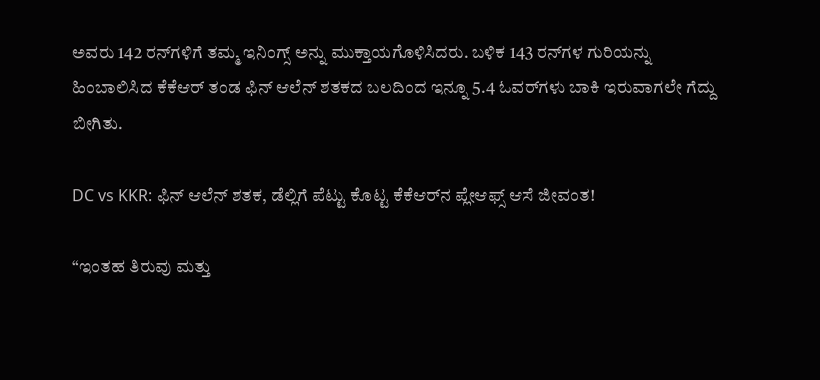ಅವರು 142 ರನ್‌ಗಳಿಗೆ ತಮ್ಮ ಇನಿಂಗ್ಸ್‌ ಅನ್ನು ಮುಕ್ತಾಯಗೊಳಿಸಿದರು. ಬಳಿಕ 143 ರನ್‌ಗಳ ಗುರಿಯನ್ನು ಹಿಂಬಾಲಿಸಿದ ಕೆಕೆಆರ್‌ ತಂಡ ಫಿನ್‌ ಆಲೆನ್‌ ಶತಕದ ಬಲದಿಂದ ಇನ್ನೂ 5.4 ಓವರ್‌ಗಳು ಬಾಕಿ ಇರುವಾಗಲೇ ಗೆದ್ದು ಬೀಗಿತು.

DC vs KKR: ಫಿನ್‌ ಆಲೆನ್‌ ಶತಕ, ಡೆಲ್ಲಿಗೆ ಪೆಟ್ಟು ಕೊಟ್ಟ ಕೆಕೆಆರ್‌ನ ಪ್ಲೇಆಫ್ಸ್‌ ಆಸೆ ಜೀವಂತ!

“ಇಂತಹ ತಿರುವು ಮತ್ತು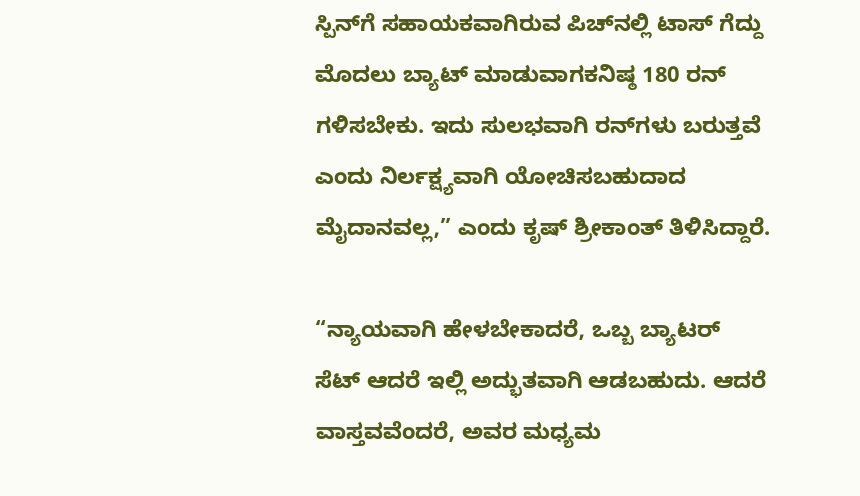ಸ್ಪಿನ್‌ಗೆ ಸಹಾಯಕವಾಗಿರುವ ಪಿಚ್‌ನಲ್ಲಿ ಟಾಸ್ ಗೆದ್ದು ಮೊದಲು ಬ್ಯಾಟ್‌ ಮಾಡುವಾಗಕನಿಷ್ಠ 180 ರನ್ ಗಳಿಸಬೇಕು. ಇದು ಸುಲಭವಾಗಿ ರನ್‌ಗಳು ಬರುತ್ತವೆ ಎಂದು ನಿರ್ಲಕ್ಷ್ಯವಾಗಿ ಯೋಚಿಸಬಹುದಾದ ಮೈದಾನವಲ್ಲ,” ಎಂದು ಕೃಷ್‌ ಶ್ರೀಕಾಂತ್‌ ತಿಳಿಸಿದ್ದಾರೆ.

“ನ್ಯಾಯವಾಗಿ ಹೇಳಬೇಕಾದರೆ, ಒಬ್ಬ ಬ್ಯಾಟರ್ ಸೆಟ್ ಆದರೆ ಇಲ್ಲಿ ಅದ್ಭುತವಾಗಿ ಆಡಬಹುದು. ಆದರೆ ವಾಸ್ತವವೆಂದರೆ, ಅವರ ಮಧ್ಯಮ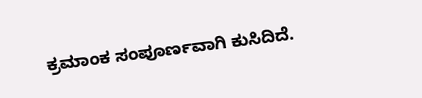ಕ್ರಮಾಂಕ ಸಂಪೂರ್ಣವಾಗಿ ಕುಸಿದಿದೆ.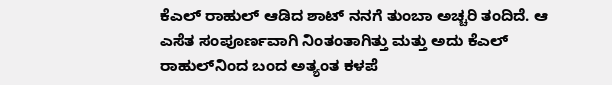ಕೆಎಲ್‌ ರಾಹುಲ್‌ ಆಡಿದ ಶಾಟ್ ನನಗೆ ತುಂಬಾ ಅಚ್ಚರಿ ತಂದಿದೆ. ಆ ಎಸೆತ ಸಂಪೂರ್ಣವಾಗಿ ನಿಂತಂತಾಗಿತ್ತು ಮತ್ತು ಅದು ಕೆಎಲ್ ರಾಹುಲ್‌ನಿಂದ ಬಂದ ಅತ್ಯಂತ ಕಳಪೆ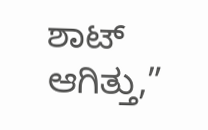ಶಾಟ್ ಆಗಿತ್ತು,”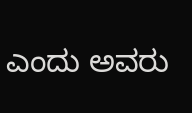ಎಂದು ಅವರು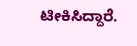ಟೀಕಿಸಿದ್ದಾರೆ.